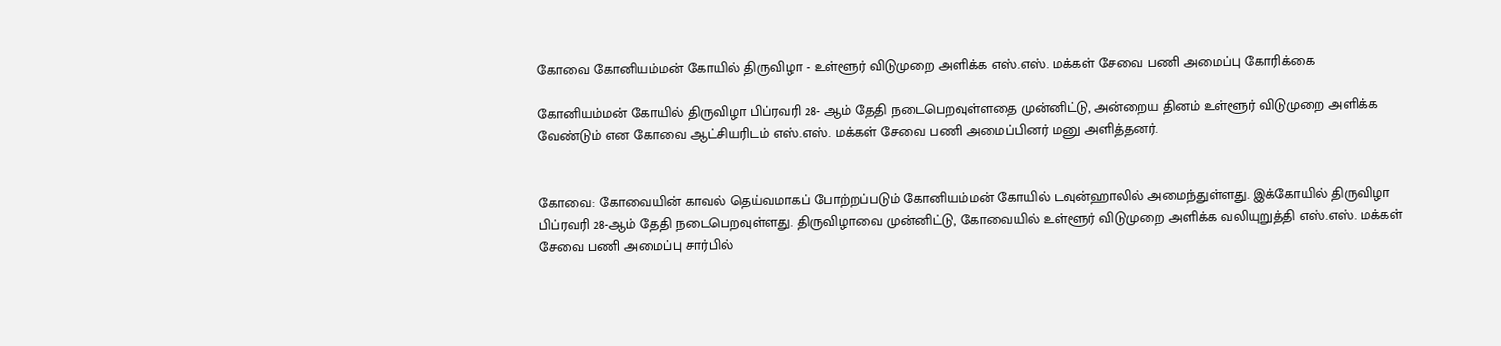கோவை கோனியம்மன் கோயில் திருவிழா - உள்ளூர் விடுமுறை அளிக்க எஸ்.எஸ். மக்கள் சேவை பணி அமைப்பு கோரிக்கை

கோனியம்மன் கோயில் திருவிழா பிப்ரவரி 28- ஆம் தேதி நடைபெறவுள்ளதை முன்னிட்டு, அன்றைய தினம் உள்ளூர் விடுமுறை அளிக்க வேண்டும் என கோவை ஆட்சியரிடம் எஸ்.எஸ். மக்கள் சேவை பணி அமைப்பினர் மனு அளித்தனர்.


கோவை: கோவையின் காவல் தெய்வமாகப் போற்றப்படும் கோனியம்மன் கோயில் டவுன்ஹாலில் அமைந்துள்ளது. இக்கோயில் திருவிழா பிப்ரவரி 28-ஆம் தேதி நடைபெறவுள்ளது. திருவிழாவை முன்னிட்டு, கோவையில் உள்ளூர் விடுமுறை அளிக்க வலியுறுத்தி எஸ்.எஸ். மக்கள் சேவை பணி அமைப்பு சார்பில்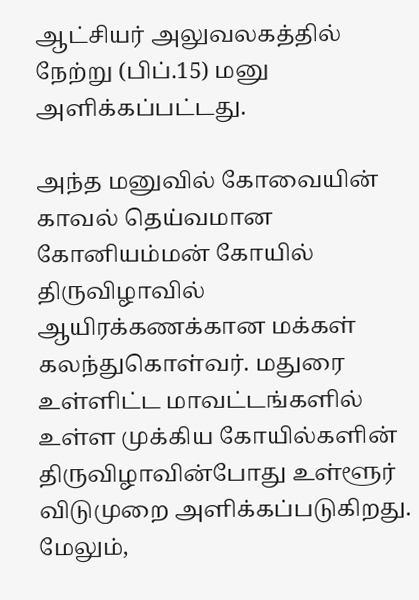ஆட்சியர் அலுவலகத்தில் நேற்று (பிப்.15) மனு அளிக்கப்பட்டது.

அந்த மனுவில் கோவையின் காவல் தெய்வமான கோனியம்மன் கோயில் திருவிழாவில் ஆயிரக்கணக்கான மக்கள் கலந்துகொள்வர். மதுரை உள்ளிட்ட மாவட்டங்களில் உள்ள முக்கிய கோயில்களின் திருவிழாவின்போது உள்ளூர் விடுமுறை அளிக்கப்படுகிறது. மேலும்,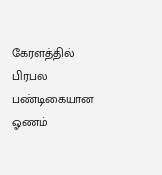கேரளத்தில் பிரபல பண்டிகையான ஓணம்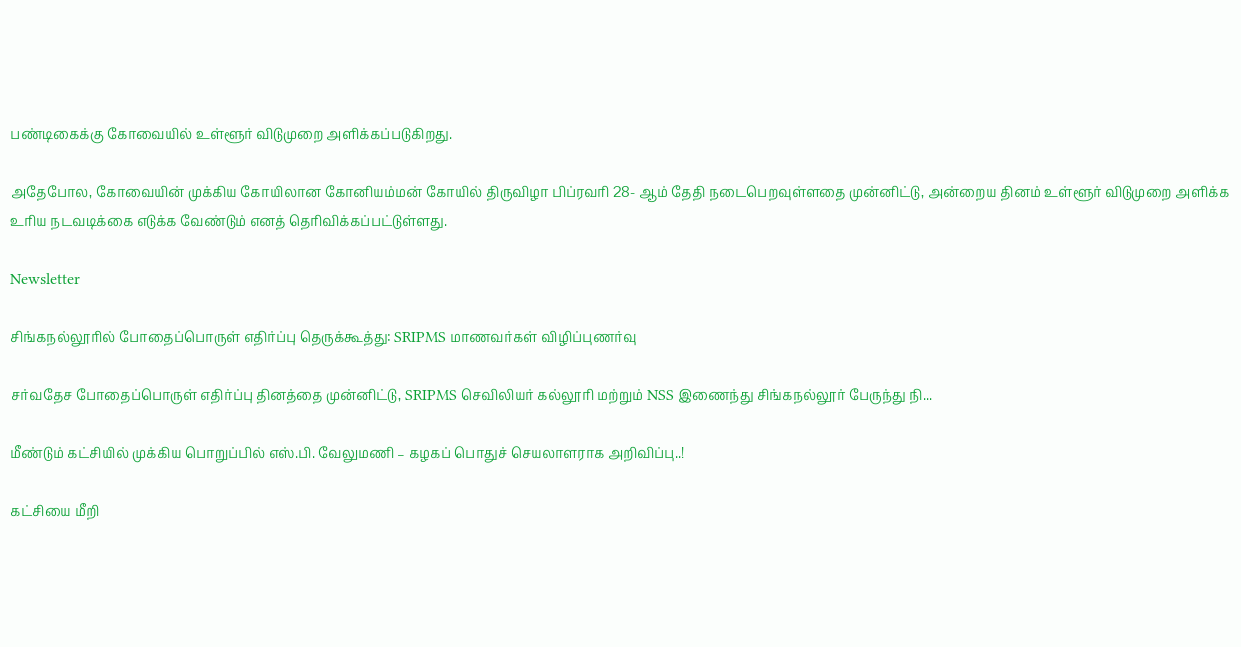பண்டிகைக்கு கோவையில் உள்ளூர் விடுமுறை அளிக்கப்படுகிறது.

அதேபோல, கோவையின் முக்கிய கோயிலான கோனியம்மன் கோயில் திருவிழா பிப்ரவரி 28- ஆம் தேதி நடைபெறவுள்ளதை முன்னிட்டு, அன்றைய தினம் உள்ளூர் விடுமுறை அளிக்க உரிய நடவடிக்கை எடுக்க வேண்டும் எனத் தெரிவிக்கப்பட்டுள்ளது.

Newsletter

சிங்கநல்லூரில் போதைப்பொருள் எதிர்ப்பு தெருக்கூத்து: SRIPMS மாணவர்கள் விழிப்புணர்வு

சர்வதேச போதைப்பொருள் எதிர்ப்பு தினத்தை முன்னிட்டு, SRIPMS செவிலியர் கல்லூரி மற்றும் NSS இணைந்து சிங்கநல்லூர் பேருந்து நி...

மீண்டும் கட்சியில் முக்கிய பொறுப்பில் எஸ்.பி. வேலுமணி – கழகப் பொதுச் செயலாளராக அறிவிப்பு..!

கட்சியை மீறி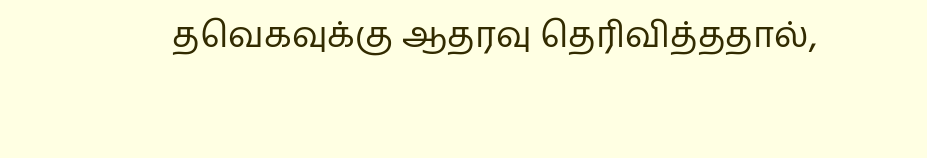தவெகவுக்கு ஆதரவு தெரிவித்ததால்,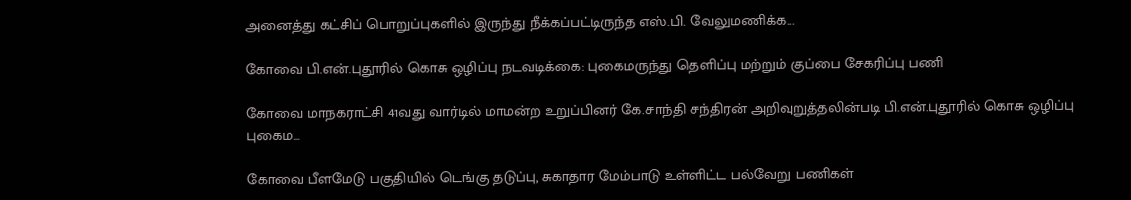அனைத்து கட்சிப் பொறுப்புகளில் இருந்து நீக்கப்பட்டிருந்த எஸ்.பி. வேலுமணிக்க...

கோவை பி.என்.புதூரில் கொசு ஒழிப்பு நடவடிக்கை: புகைமருந்து தெளிப்பு மற்றும் குப்பை சேகரிப்பு பணி

கோவை மாநகராட்சி 41வது வார்டில் மாமன்ற உறுப்பினர் கே.சாந்தி சந்திரன் அறிவுறுத்தலின்படி பி.என்.புதூரில் கொசு ஒழிப்பு புகைம...

கோவை பீளமேடு பகுதியில் டெங்கு தடுப்பு, சுகாதார மேம்பாடு உள்ளிட்ட பல்வேறு பணிகள்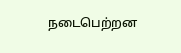நடைபெற்றன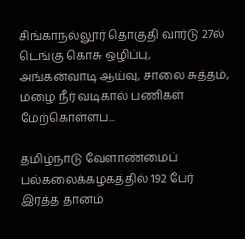சிங்காநல்லூர் தொகுதி வார்டு 27ல் டெங்கு கொசு ஒழிப்பு, அங்கன்வாடி ஆய்வு, சாலை சுத்தம், மழை நீர் வடிகால் பணிகள் மேற்கொள்ளப...

தமிழ்நாடு வேளாண்மைப் பல்கலைக்கழகத்தில் 192 பேர் இரத்த தானம்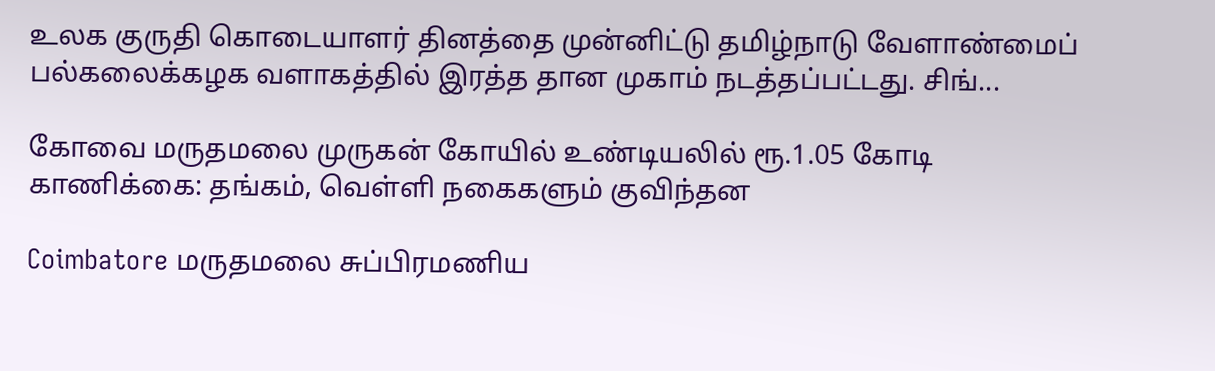உலக குருதி கொடையாளர் தினத்தை முன்னிட்டு தமிழ்நாடு வேளாண்மைப் பல்கலைக்கழக வளாகத்தில் இரத்த தான முகாம் நடத்தப்பட்டது. சிங்...

கோவை மருதமலை முருகன் கோயில் உண்டியலில் ரூ.1.05 கோடி காணிக்கை: தங்கம், வெள்ளி நகைகளும் குவிந்தன

Coimbatore மருதமலை சுப்பிரமணிய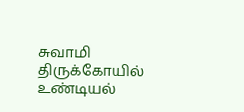சுவாமி திருக்கோயில் உண்டியல்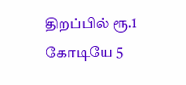திறப்பில் ரூ.1 கோடியே 5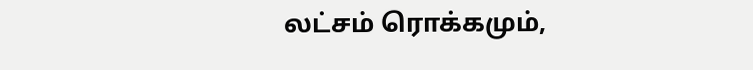லட்சம் ரொக்கமும்,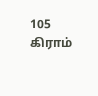105 கிராம்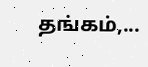தங்கம்,...